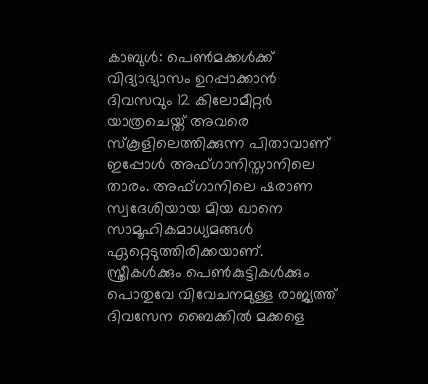കാബുൾ: പെൺമക്കൾക്ക് വിദ്യാഭ്യാസം ഉറപ്പാക്കാൻ ദിവസവും 12 കിലോമീറ്റർ യാത്രചെയ്ത് അവരെ സ്കൂളിലെത്തിക്കുന്ന പിതാവാണ് ഇപ്പോൾ അഫ്ഗാനിസ്താനിലെ താരം. അഫ്ഗാനിലെ ഷരാണ സ്വദേശിയായ മിയ ഖാനെ സാമൂഹികമാധ്യമങ്ങൾ ഏറ്റെടുത്തിരിക്കയാണ്. സ്ത്രീകൾക്കും പെൺകുട്ടികൾക്കും പൊതുവേ വിവേചനമുള്ള രാജ്യത്ത് ദിവസേന ബൈക്കിൽ മക്കളെ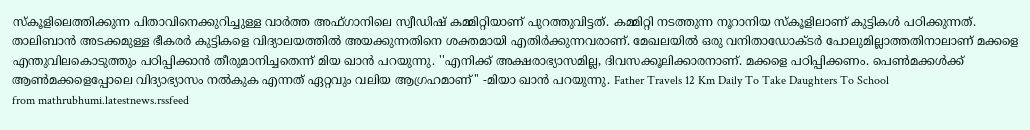സ്കൂളിലെത്തിക്കുന്ന പിതാവിനെക്കുറിച്ചുള്ള വാർത്ത അഫ്ഗാനിലെ സ്വീഡിഷ് കമ്മിറ്റിയാണ് പുറത്തുവിട്ടത്. കമ്മിറ്റി നടത്തുന്ന നൂറാനിയ സ്കൂളിലാണ് കുട്ടികൾ പഠിക്കുന്നത്. താലിബാൻ അടക്കമുള്ള ഭീകരർ കുട്ടികളെ വിദ്യാലയത്തിൽ അയക്കുന്നതിനെ ശക്തമായി എതിർക്കുന്നവരാണ്. മേഖലയിൽ ഒരു വനിതാഡോക്ടർ പോലുമില്ലാത്തതിനാലാണ് മക്കളെ എന്തുവിലകൊടുത്തും പഠിപ്പിക്കാൻ തീരുമാനിച്ചതെന്ന് മിയ ഖാൻ പറയുന്നു. ''എനിക്ക് അക്ഷരാഭ്യാസമില്ല, ദിവസക്കൂലിക്കാരനാണ്. മക്കളെ പഠിപ്പിക്കണം. പെൺമക്കൾക്ക് ആൺമക്കളെപ്പോലെ വിദ്യാഭ്യാസം നൽകുക എന്നത് ഏറ്റവും വലിയ ആഗ്രഹമാണ്'' -മിയാ ഖാൻ പറയുന്നു. Father Travels 12 Km Daily To Take Daughters To School
from mathrubhumi.latestnews.rssfeed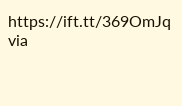https://ift.tt/369OmJq
via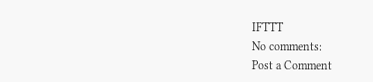IFTTT
No comments:
Post a Comment